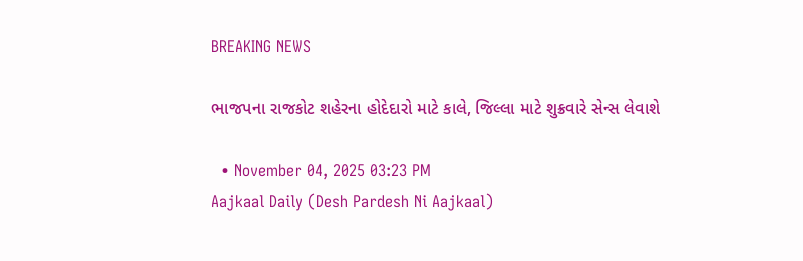BREAKING NEWS

ભાજપના રાજકોટ શહેરના હોદેદારો માટે કાલે, જિલ્લા માટે શુક્રવારે સેન્સ લેવાશે

  • November 04, 2025 03:23 PM
Aajkaal Daily (Desh Pardesh Ni Aajkaal)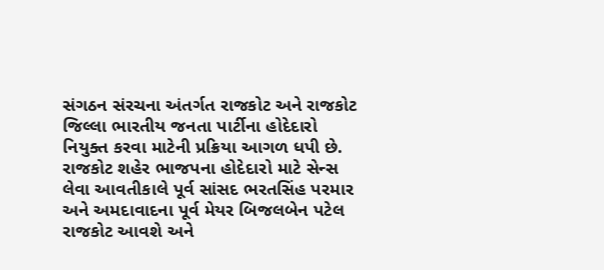સંગઠન સંરચના અંતર્ગત રાજકોટ અને રાજકોટ જિલ્લા ભારતીય જનતા પાર્ટીના હોદેદારો નિયુક્ત કરવા માટેની પ્રક્રિયા આગળ ધપી છે. રાજકોટ શહેર ભાજપના હોદેદારો માટે સેન્સ લેવા આવતીકાલે પૂર્વ સાંસદ ભરતસિંહ પરમાર અને અમદાવાદના પૂર્વ મેયર બિજલબેન પટેલ રાજકોટ આવશે અને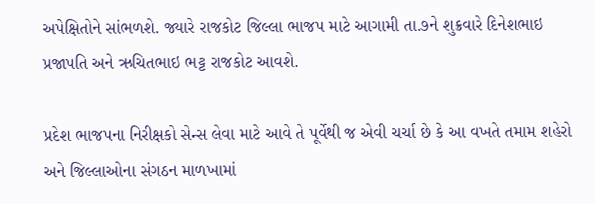અપેક્ષિતોને સાંભળશે. જ્યારે રાજકોટ જિલ્લા ભાજપ માટે આગામી તા.૭ને શુક્રવારે દિનેશભાઇ પ્રજાપતિ અને ઋચિતભાઇ ભટ્ટ રાજકોટ આવશે.

પ્રદેશ ભાજપના નિરીક્ષકો સેન્સ લેવા માટે આવે તે પૂર્વેથી જ એવી ચર્ચા છે કે આ વખતે તમામ શહેરો અને જિલ્લાઓના સંગઠન માળખામાં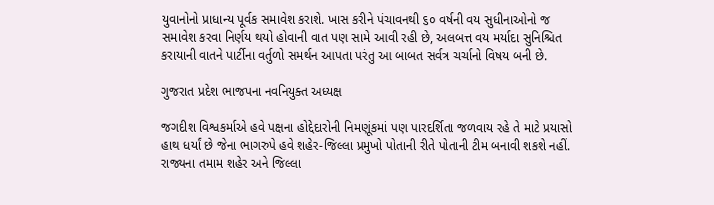યુવાનોનો પ્રાધાન્ય પૂર્વક સમાવેશ કરાશે. ખાસ કરીને પંચાવનથી ૬૦ વર્ષની વય સુધીનાઓનો જ સમાવેશ કરવા નિર્ણય થયો હોવાની વાત પણ સામે આવી રહી છે, અલબત્ત વય મર્યાદા સુનિશ્ચિત કરાયાની વાતને પાર્ટીના વર્તુળો સમર્થન આપતા પરંતુ આ બાબત સર્વત્ર ચર્ચાનો વિષય બની છે.

ગુજરાત પ્રદેશ ભાજપના નવનિયુક્ત અધ્યક્ષ

જગદીશ વિશ્વકર્માએ હવે પક્ષના હોદ્દેદારોની નિમણૂંકમાં પણ પારદર્શિતા જળવાય રહે તે માટે પ્રયાસો હાથ ધર્યાં છે જેના ભાગરુપે હવે શહેર-જિલ્લા પ્રમુખો પોતાની રીતે પોતાની ટીમ બનાવી શકશે નહીં. રાજ્યના તમામ શહેર અને જિલ્લા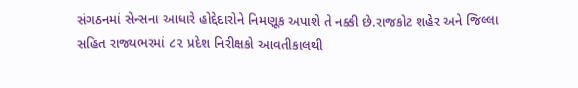સંગઠનમાં સેન્સના આધારે હોદ્દેદારોને નિમણૂક અપાશે તે નક્કી છે.રાજકોટ શહેર અને જિલ્લા સહિત રાજ્યભરમાં ૮૨ પ્રદેશ નિરીક્ષકો આવતીકાલથી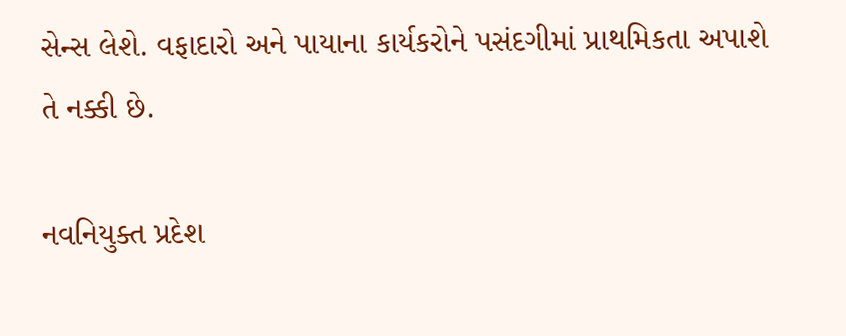સેન્સ લેશે. વફાદારો અને પાયાના કાર્યકરોને પસંદગીમાં પ્રાથમિકતા અપાશે તે નક્કી છે.

નવનિયુક્ત પ્રદેશ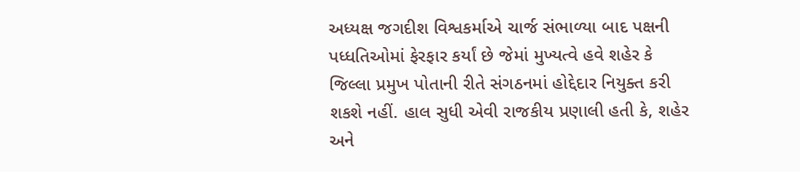અધ્યક્ષ જગદીશ વિશ્વકર્માએ ચાર્જ સંભાળ્યા બાદ પક્ષની પધ્ધતિઓમાં ફેરફાર કર્યાં છે જેમાં મુખ્યત્વે હવે શહેર કે જિલ્લા પ્રમુખ પોતાની રીતે સંગઠનમાં હોદ્દેદાર નિયુક્ત કરી શકશે નહીં. હાલ સુધી એવી રાજકીય પ્રણાલી હતી કે, શહેર અને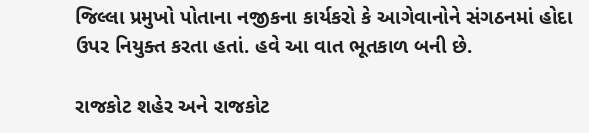જિલ્લા પ્રમુખો પોતાના નજીકના કાર્યકરો કે આગેવાનોને સંગઠનમાં હોદા ઉપર નિયુક્ત કરતા હતાં. હવે આ વાત ભૂતકાળ બની છે.

રાજકોટ શહેર અને રાજકોટ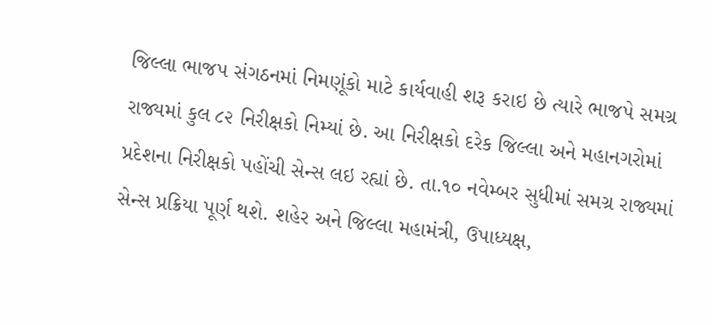જિલ્લા ભાજપ સંગઠનમાં નિમણૂંકો માટે કાર્યવાહી શરૂ કરાઇ છે ત્યારે ભાજપે સમગ્ર રાજ્યમાં કુલ ૮૨ નિરીક્ષકો નિમ્યાં છે. આ નિરીક્ષકો દરેક જિલ્લા અને મહાનગરોમાં પ્રદેશના નિરીક્ષકો પહોંચી સેન્સ લઇ રહ્યાં છે. તા.૧૦ નવેમ્બર સુધીમાં સમગ્ર રાજ્યમાં સેન્સ પ્રક્રિયા પૂર્ણ થશે. શહેર અને જિલ્લા મહામંત્રી, ઉપાધ્યક્ષ,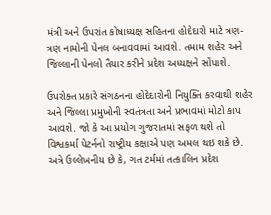મંત્રી અને ઉપરાંત કોષાધ્યક્ષ સહિતના હોદેદારો માટે ત્રણ- ત્રણ નામોની પેનલ બનાવવામાં આવશે. તમામ શહેર અને જિલ્લાની પેનલો તૈયાર કરીને પ્રદેશ અધ્યક્ષને સોંપાશે.

ઉપરોક્ત પ્રકારે સંગઠનના હોદેદારોની નિયુક્તિ કરવાથી શહેર અને જિલ્લા પ્રમુખોની સ્વતંત્રતા અને પ્રભાવમાં મોટો કાપ આવશે. જો કે આ પ્રયોગ ગુજરાતમાં સફળ થશે તો વિશ્વકર્મા પેટર્નનો રાષ્ટ્રીય કક્ષાએ પણ અમલ થઇ શકે છે. અત્રે ઉલ્લેખનીય છે કે, ગત ટર્મમાં તત્કાલિન પ્રદેશ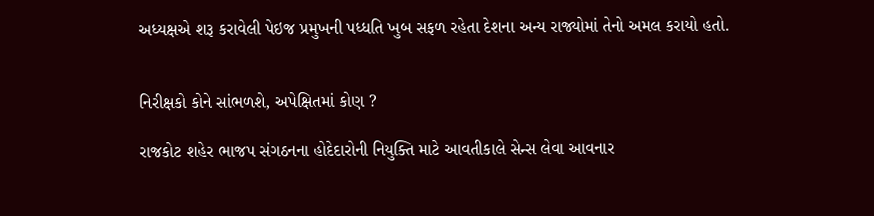અધ્યક્ષએ શરૂ કરાવેલી પેઇજ પ્રમુખની પધ્ધતિ ખુબ સફળ રહેતા દેશના અન્ય રાજ્યોમાં તેનો અમલ કરાયો હતો.


નિરીક્ષકો કોને સાંભળશે, અપેક્ષિતમાં કોણ ?

રાજકોટ શહેર ભાજપ સંગઠનના હોદેદારોની નિયુક્તિ માટે આવતીકાલે સેન્સ લેવા આવનાર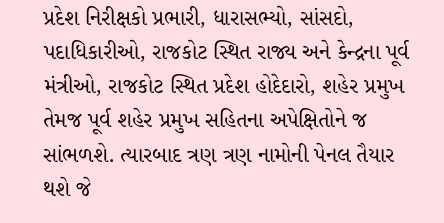પ્રદેશ નિરીક્ષકો પ્રભારી, ધારાસભ્યો, સાંસદો, પદાધિકારીઓ, રાજકોટ સ્થિત રાજ્ય અને કેન્દ્રના પૂર્વ મંત્રીઓ, રાજકોટ સ્થિત પ્રદેશ હોદેદારો, શહેર પ્રમુખ તેમજ પૂર્વ શહેર પ્રમુખ સહિતના અપેક્ષિતોને જ સાંભળશે. ત્યારબાદ ત્રણ ત્રણ નામોની પેનલ તૈયાર થશે જે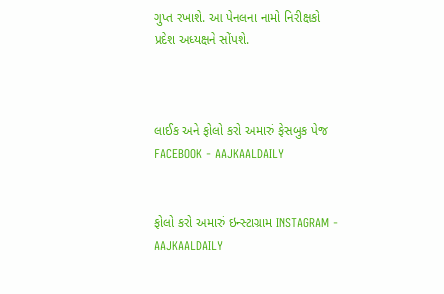ગુપ્ત રખાશે. આ પેનલના નામો નિરીક્ષકો પ્રદેશ અધ્યક્ષને સોંપશે.



લાઈક અને ફોલો કરો અમારું ફેસબુક પેજ FACEBOOK - AAJKAALDAILY


ફોલો કરો અમારું ઇન્સ્ટાગ્રામ INSTAGRAM - AAJKAALDAILY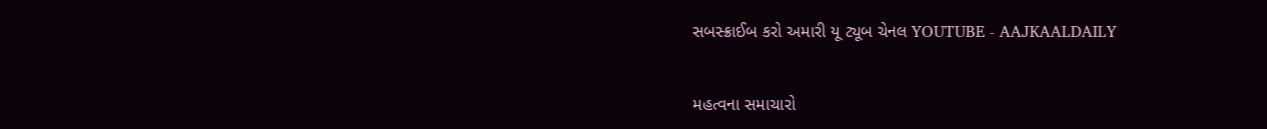સબસ્ક્રાઈબ કરો અમારી યૂ ટ્યૂબ ચેનલ YOUTUBE - AAJKAALDAILY


મહત્વના સમાચારો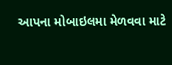આપના મોબાઇલમા મેળવવા માટે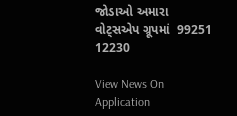જોડાઓ અમારા વોટ્સએપ ગ્રૂપમાં  99251 12230

View News On Application